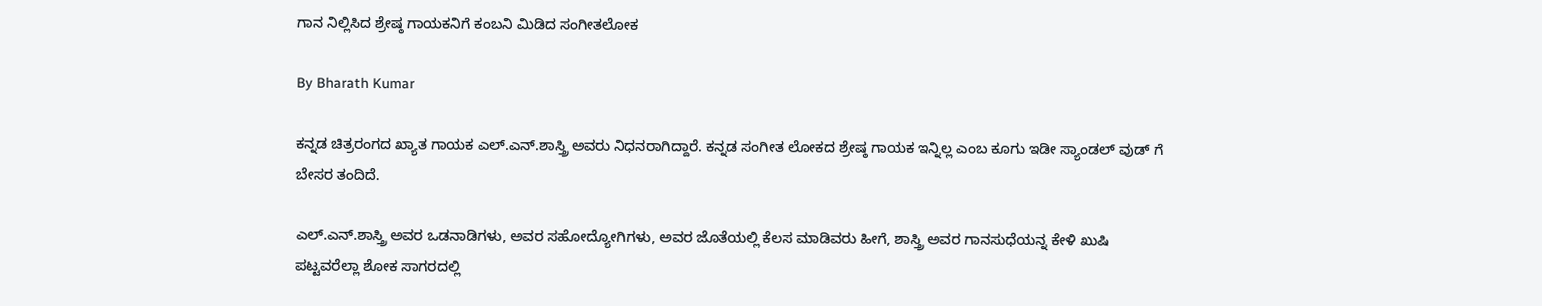ಗಾನ ನಿಲ್ಲಿಸಿದ ಶ್ರೇಷ್ಠ ಗಾಯಕನಿಗೆ ಕಂಬನಿ ಮಿಡಿದ ಸಂಗೀತಲೋಕ

By Bharath Kumar

ಕನ್ನಡ ಚಿತ್ರರಂಗದ ಖ್ಯಾತ ಗಾಯಕ ಎಲ್.ಎನ್.ಶಾಸ್ತ್ರಿ ಅವರು ನಿಧನರಾಗಿದ್ದಾರೆ. ಕನ್ನಡ ಸಂಗೀತ ಲೋಕದ ಶ್ರೇಷ್ಠ ಗಾಯಕ ಇನ್ನಿಲ್ಲ ಎಂಬ ಕೂಗು ಇಡೀ ಸ್ಯಾಂಡಲ್ ವುಡ್ ಗೆ ಬೇಸರ ತಂದಿದೆ.

ಎಲ್.ಎನ್.ಶಾಸ್ತ್ರಿ ಅವರ ಒಡನಾಡಿಗಳು, ಅವರ ಸಹೋದ್ಯೋಗಿಗಳು, ಅವರ ಜೊತೆಯಲ್ಲಿ ಕೆಲಸ ಮಾಡಿವರು ಹೀಗೆ, ಶಾಸ್ತ್ರಿ ಅವರ ಗಾನಸುಧೆಯನ್ನ ಕೇಳಿ ಖುಷಿ ಪಟ್ಟವರೆಲ್ಲಾ ಶೋಕ ಸಾಗರದಲ್ಲಿ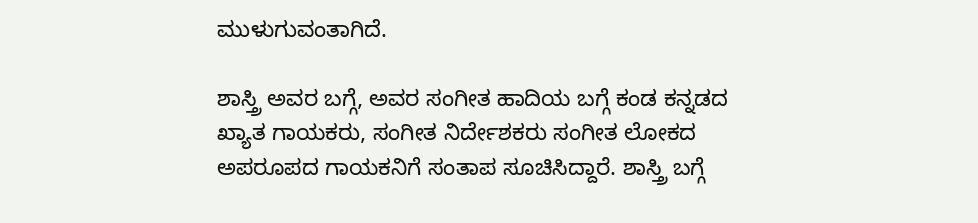ಮುಳುಗುವಂತಾಗಿದೆ.

ಶಾಸ್ತ್ರಿ ಅವರ ಬಗ್ಗೆ, ಅವರ ಸಂಗೀತ ಹಾದಿಯ ಬಗ್ಗೆ ಕಂಡ ಕನ್ನಡದ ಖ್ಯಾತ ಗಾಯಕರು, ಸಂಗೀತ ನಿರ್ದೇಶಕರು ಸಂಗೀತ ಲೋಕದ ಅಪರೂಪದ ಗಾಯಕನಿಗೆ ಸಂತಾಪ ಸೂಚಿಸಿದ್ದಾರೆ. ಶಾಸ್ತ್ರಿ ಬಗ್ಗೆ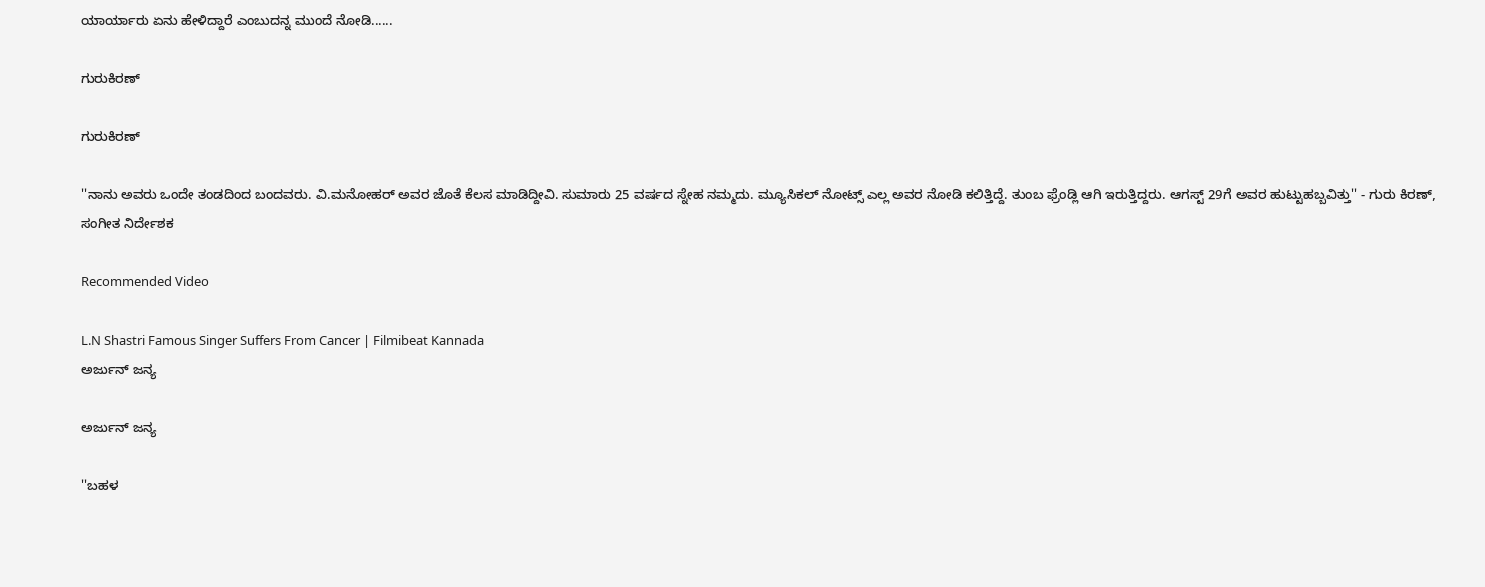ಯಾರ್ಯಾರು ಏನು ಹೇಳಿದ್ದಾರೆ ಎಂಬುದನ್ನ ಮುಂದೆ ನೋಡಿ......

ಗುರುಕಿರಣ್

ಗುರುಕಿರಣ್

''ನಾನು ಅವರು ಒಂದೇ ತಂಡದಿಂದ ಬಂದವರು. ವಿ.ಮನೋಹರ್ ಅವರ ಜೊತೆ ಕೆಲಸ ಮಾಡಿದ್ದೀವಿ. ಸುಮಾರು 25 ವರ್ಷದ ಸ್ನೇಹ ನಮ್ಮದು. ಮ್ಯೂಸಿಕಲ್ ನೋಟ್ಸ್ ಎಲ್ಲ ಅವರ ನೋಡಿ ಕಲಿತ್ತಿದ್ದೆ. ತುಂಬ ಫ್ರೆಂಡ್ಲಿ ಆಗಿ ಇರುತ್ತಿದ್ದರು. ಆಗಸ್ಟ್ 29ಗೆ ಅವರ ಹುಟ್ಟುಹಬ್ಬವಿತ್ತು'' - ಗುರು ಕಿರಣ್, ಸಂಗೀತ ನಿರ್ದೇಶಕ

Recommended Video

L.N Shastri Famous Singer Suffers From Cancer | Filmibeat Kannada
ಅರ್ಜುನ್ ಜನ್ಯ

ಅರ್ಜುನ್ ಜನ್ಯ

''ಬಹಳ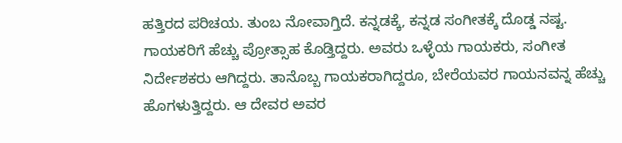ಹತ್ತಿರದ ಪರಿಚಯ. ತುಂಬ ನೋವಾಗ್ತಿದೆ. ಕನ್ನಡಕ್ಕೆ, ಕನ್ನಡ ಸಂಗೀತಕ್ಕೆ ದೊಡ್ಡ ನಷ್ಟ. ಗಾಯಕರಿಗೆ ಹೆಚ್ಚು ಪ್ರೋತ್ಸಾಹ ಕೊಡ್ತಿದ್ದರು. ಅವರು ಒಳ್ಳೆಯ ಗಾಯಕರು, ಸಂಗೀತ ನಿರ್ದೇಶಕರು ಆಗಿದ್ದರು. ತಾನೊಬ್ಬ ಗಾಯಕರಾಗಿದ್ದರೂ, ಬೇರೆಯವರ ಗಾಯನವನ್ನ ಹೆಚ್ಚು ಹೊಗಳುತ್ತಿದ್ದರು. ಆ ದೇವರ ಅವರ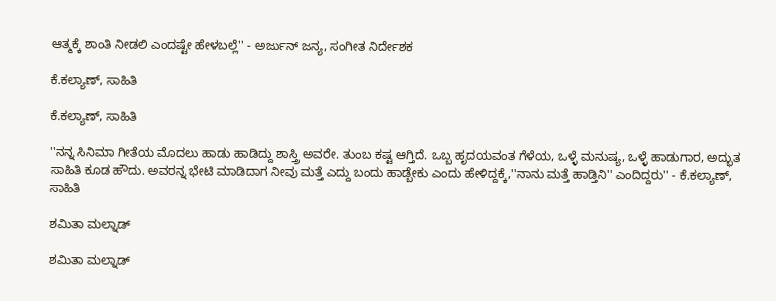ಆತ್ಮಕ್ಕೆ ಶಾಂತಿ ನೀಡಲಿ ಎಂದಷ್ಟೇ ಹೇಳಬಲ್ಲೆ'' - ಅರ್ಜುನ್ ಜನ್ಯ, ಸಂಗೀತ ನಿರ್ದೇಶಕ

ಕೆ.ಕಲ್ಯಾಣ್, ಸಾಹಿತಿ

ಕೆ.ಕಲ್ಯಾಣ್, ಸಾಹಿತಿ

''ನನ್ನ ಸಿನಿಮಾ ಗೀತೆಯ ಮೊದಲು ಹಾಡು ಹಾಡಿದ್ದು ಶಾಸ್ತ್ರಿ ಅವರೇ. ತುಂಬ ಕಷ್ಟ ಆಗ್ತಿದೆ. ಒಬ್ಬ ಹೃದಯವಂತ ಗೆಳೆಯ, ಒಳ್ಳೆ ಮನುಷ್ಯ, ಒಳ್ಳೆ ಹಾಡುಗಾರ, ಅದ್ಭುತ ಸಾಹಿತಿ ಕೂಡ ಹೌದು. ಅವರನ್ನ ಭೇಟಿ ಮಾಡಿದಾಗ ನೀವು ಮತ್ತೆ ಎದ್ದು ಬಂದು ಹಾಡ್ಬೇಕು ಎಂದು ಹೇಳಿದ್ದಕ್ಕೆ,''ನಾನು ಮತ್ತೆ ಹಾಡ್ತಿನಿ'' ಎಂದಿದ್ದರು'' - ಕೆ.ಕಲ್ಯಾಣ್, ಸಾಹಿತಿ

ಶಮಿತಾ ಮಲ್ನಾಡ್

ಶಮಿತಾ ಮಲ್ನಾಡ್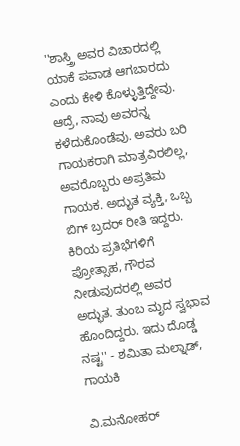''ಶಾಸ್ತ್ರಿ ಅವರ ವಿಚಾರದಲ್ಲಿ ಯಾಕೆ ಪವಾಡ ಆಗಬಾರದು ಎಂದು ಕೇಳಿ ಕೊಳ್ಳುತ್ತಿದ್ದೇವು. ಆದ್ರೆ, ನಾವು ಅವರನ್ನ ಕಳೆದುಕೊಂಡೆವು. ಅವರು ಬರಿ ಗಾಯಕರಾಗಿ ಮಾತ್ರವಿರಲಿಲ್ಲ, ಅವರೊಬ್ಬರು ಅಪ್ರತಿಮ ಗಾಯಕ. ಅದ್ಭುತ ವ್ಯಕ್ತಿ, ಒಬ್ಬ ಬಿಗ್ ಬ್ರದರ್ ರೀತಿ ಇದ್ದರು. ಕಿರಿಯ ಪ್ರತಿಭೆಗಳಿಗೆ ಪ್ರೋತ್ಸಾಹ, ಗೌರವ ನೀಡುವುದರಲ್ಲಿ ಅವರ ಅದ್ಭುತ. ತುಂಬ ಮೃದ ಸ್ವಭಾವ ಹೊಂದಿದ್ದರು. ಇದು ದೊಡ್ಡ ನಷ್ಟ'' - ಶಮಿತಾ ಮಲ್ನಾಡ್, ಗಾಯಕಿ

ವಿ.ಮನೋಹರ್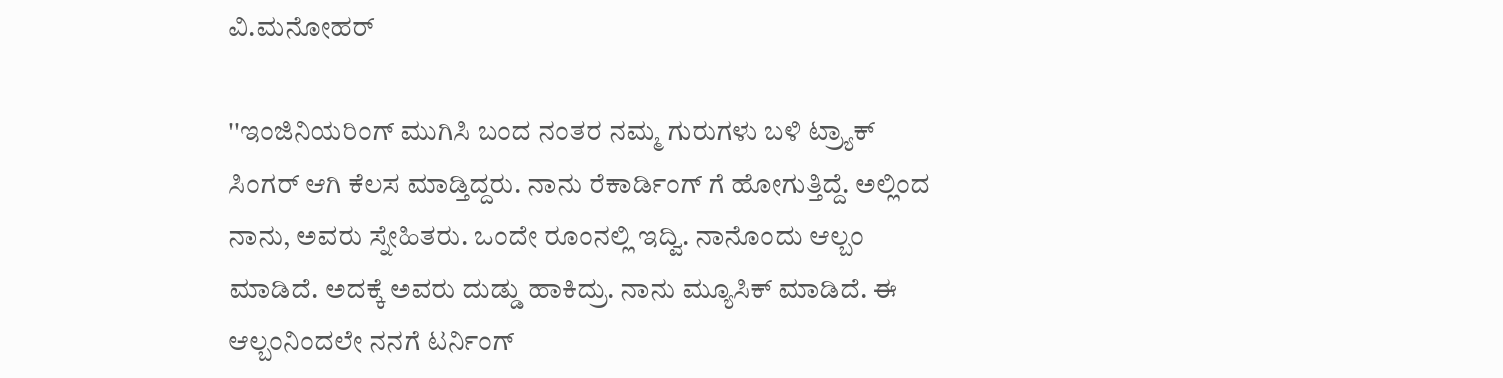ವಿ.ಮನೋಹರ್

''ಇಂಜಿನಿಯರಿಂಗ್ ಮುಗಿಸಿ ಬಂದ ನಂತರ ನಮ್ಮ ಗುರುಗಳು ಬಳಿ ಟ್ರ್ಯಾಕ್ ಸಿಂಗರ್ ಆಗಿ ಕೆಲಸ ಮಾಡ್ತಿದ್ದರು. ನಾನು ರೆಕಾರ್ಡಿಂಗ್ ಗೆ ಹೋಗುತ್ತಿದ್ದೆ. ಅಲ್ಲಿಂದ ನಾನು, ಅವರು ಸ್ನೇಹಿತರು. ಒಂದೇ ರೂಂನಲ್ಲಿ ಇದ್ವಿ. ನಾನೊಂದು ಆಲ್ಬಂ ಮಾಡಿದೆ. ಅದಕ್ಕೆ ಅವರು ದುಡ್ಡು ಹಾಕಿದ್ರು. ನಾನು ಮ್ಯೂಸಿಕ್ ಮಾಡಿದೆ. ಈ ಆಲ್ಬಂನಿಂದಲೇ ನನಗೆ ಟರ್ನಿಂಗ್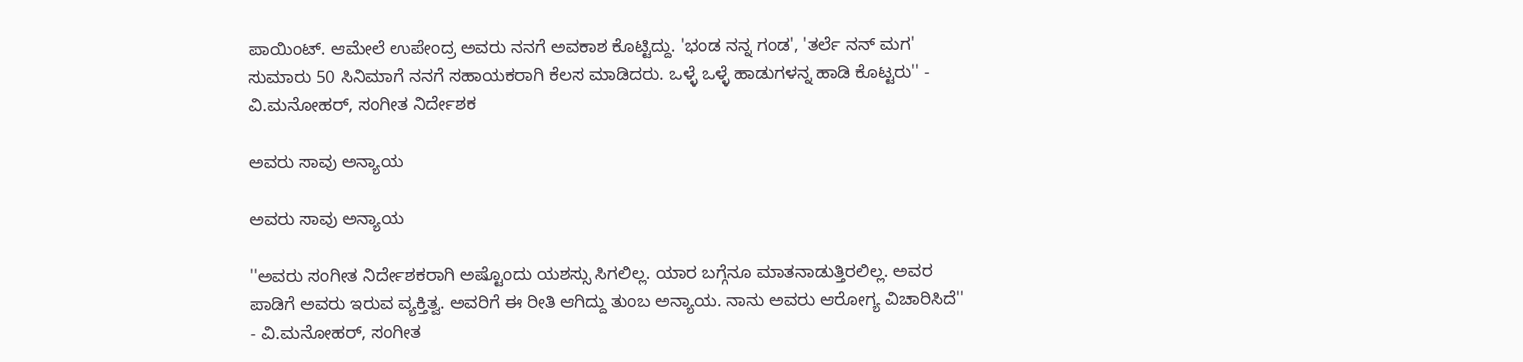ಪಾಯಿಂಟ್. ಆಮೇಲೆ ಉಪೇಂದ್ರ ಅವರು ನನಗೆ ಅವಕಾಶ ಕೊಟ್ಟಿದ್ದು. 'ಭಂಡ ನನ್ನ ಗಂಡ', 'ತರ್ಲೆ ನನ್ ಮಗ' ಸುಮಾರು 50 ಸಿನಿಮಾಗೆ ನನಗೆ ಸಹಾಯಕರಾಗಿ ಕೆಲಸ ಮಾಡಿದರು. ಒಳ್ಳೆ ಒಳ್ಳೆ ಹಾಡುಗಳನ್ನ ಹಾಡಿ ಕೊಟ್ಟರು'' - ವಿ.ಮನೋಹರ್, ಸಂಗೀತ ನಿರ್ದೇಶಕ

ಅವರು ಸಾವು ಅನ್ಯಾಯ

ಅವರು ಸಾವು ಅನ್ಯಾಯ

''ಅವರು ಸಂಗೀತ ನಿರ್ದೇಶಕರಾಗಿ ಅಷ್ಟೊಂದು ಯಶಸ್ಸು ಸಿಗಲಿಲ್ಲ. ಯಾರ ಬಗ್ಗೆನೂ ಮಾತನಾಡುತ್ತಿರಲಿಲ್ಲ. ಅವರ ಪಾಡಿಗೆ ಅವರು ಇರುವ ವ್ಯಕ್ತಿತ್ವ. ಅವರಿಗೆ ಈ ರೀತಿ ಆಗಿದ್ದು ತುಂಬ ಅನ್ಯಾಯ. ನಾನು ಅವರು ಆರೋಗ್ಯ ವಿಚಾರಿಸಿದೆ'' - ವಿ.ಮನೋಹರ್, ಸಂಗೀತ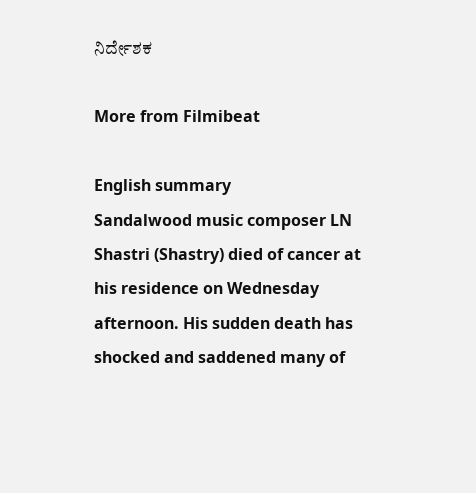ನಿರ್ದೇಶಕ

More from Filmibeat

English summary
Sandalwood music composer LN Shastri (Shastry) died of cancer at his residence on Wednesday afternoon. His sudden death has shocked and saddened many of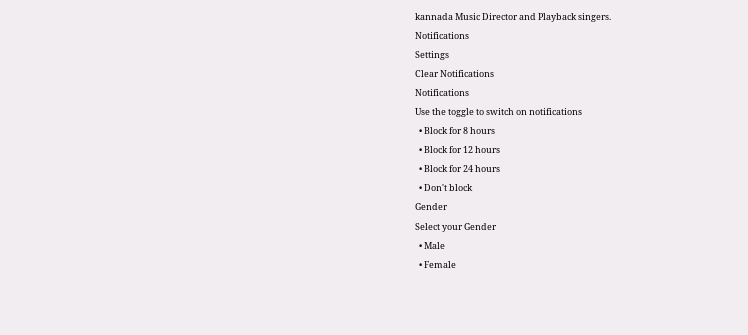kannada Music Director and Playback singers.
Notifications
Settings
Clear Notifications
Notifications
Use the toggle to switch on notifications
  • Block for 8 hours
  • Block for 12 hours
  • Block for 24 hours
  • Don't block
Gender
Select your Gender
  • Male
  • Female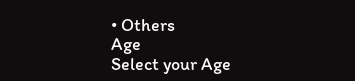• Others
Age
Select your Age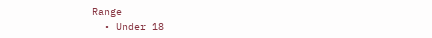Range
  • Under 18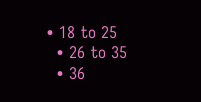• 18 to 25
  • 26 to 35
  • 36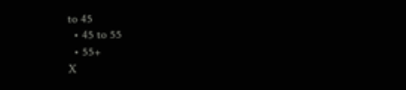to 45
  • 45 to 55
  • 55+
X